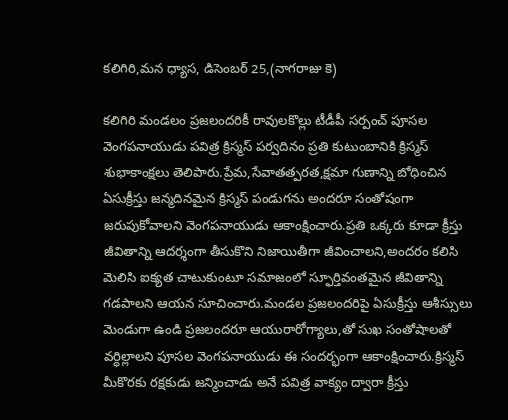కలిగిరి,మన ధ్యాస, డిసెంబర్ 25,(నాగరాజు కె)

కలిగిరి మండలం ప్రజలందరికీ రావులకొల్లు టీడీపీ సర్పంచ్ పూసల వెంగపనాయుడు పవిత్ర క్రిస్మస్ పర్వదినం ప్రతి కుటుంబానికి క్రిస్మస్ శుభాకాంక్షలు తెలిపారు.ప్రేమ,సేవాతత్పరత,క్షమా గుణాన్ని బోధించిన ఏసుక్రీస్తు జన్మదినమైన క్రిస్మస్‌ పండుగను అందరూ సంతోషంగా జరుపుకోవాలని వెంగపనాయుడు ఆకాంక్షించారు.ప్రతి ఒక్కరు కూడా క్రీస్తు జీవితాన్ని ఆదర్శంగా తీసుకొని నిజాయితీగా జీవించాలని,అందరం కలిసి మెలిసి ఐక్యత చాటుకుంటూ సమాజంలో స్ఫూర్తివంతమైన జీవితాన్ని గడపాలని ఆయన సూచించారు.మండల ప్రజలందరిపై ఏసుక్రీస్తు ఆశీస్సులు మెండుగా ఉండి ప్రజలందరూ ఆయురారోగ్యాలు,తో సుఖ సంతోషాలతో వర్ధిల్లాలని పూసల వెంగపనాయుడు ఈ సందర్భంగా ఆకాంక్షించారు.క్రిస్మస్ మీకొరకు రక్షకుడు జన్మించాడు అనే పవిత్ర వాక్యం ద్వారా క్రీస్తు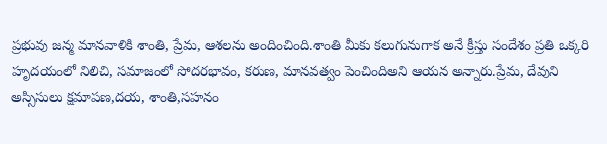ప్రభువు జన్మ మానవాళికి శాంతి, ప్రేమ, ఆశలను అందించింది.శాంతి మీకు కలుగునుగాక అనే క్రీస్తు సందేశం ప్రతి ఒక్కరి హృదయంలో నిలిచి, సమాజంలో సోదరభావం, కరుణ, మానవత్వం పెంచిందిఅని ఆయన అన్నారు.ప్రేమ, దేవుని అస్సిసులు క్షమాపణ,దయ, శాంతి,సహనం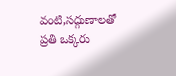వంటి,సద్గుణాలతో ప్రతి ఒక్కరు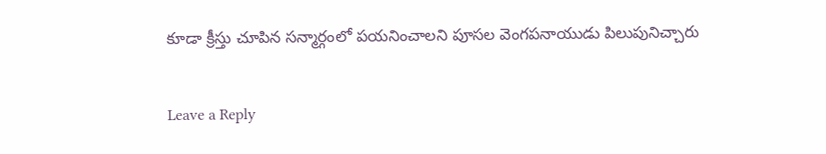కూడా క్రీస్తు చూపిన సన్మార్గంలో పయనించాలని పూసల వెంగపనాయుడు పిలుపునిచ్చారు

Leave a Reply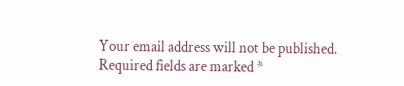Your email address will not be published. Required fields are marked *